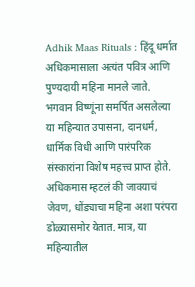Adhik Maas Rituals : हिंदू धर्मात अधिकमासाला अत्यंत पवित्र आणि पुण्यदायी महिना मानले जाते. भगवान विष्णूंना समर्पित असलेल्या या महिन्यात उपासना, दानधर्म, धार्मिक विधी आणि पारंपरिक संस्कारांना विशेष महत्त्व प्राप्त होते. अधिकमास म्हटलं की जावयाचं जेवण, धोंड्याचा महिना अशा परंपरा डोळ्यासमोर येतात. मात्र, या महिन्यातील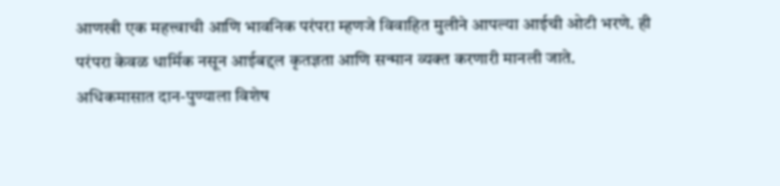आणखी एक महत्त्वाची आणि भावनिक परंपरा म्हणजे विवाहित मुलीने आपल्या आईची ओटी भरणे. ही परंपरा केवळ धार्मिक नसून आईबद्दल कृतज्ञता आणि सन्मान व्यक्त करणारी मानली जाते.
अधिकमासात दान-पुण्याला विशेष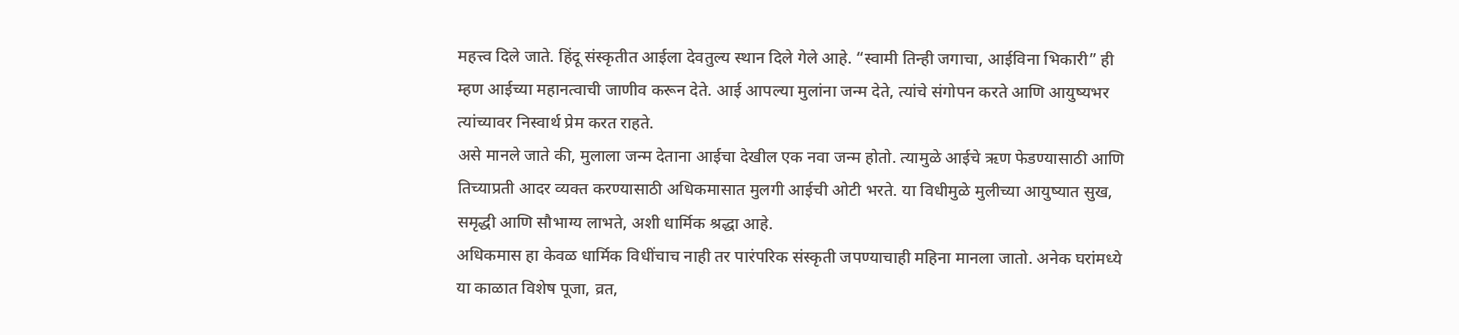महत्त्व दिले जाते. हिंदू संस्कृतीत आईला देवतुल्य स्थान दिले गेले आहे. “स्वामी तिन्ही जगाचा, आईविना भिकारी” ही म्हण आईच्या महानत्वाची जाणीव करून देते. आई आपल्या मुलांना जन्म देते, त्यांचे संगोपन करते आणि आयुष्यभर त्यांच्यावर निस्वार्थ प्रेम करत राहते.
असे मानले जाते की, मुलाला जन्म देताना आईचा देखील एक नवा जन्म होतो. त्यामुळे आईचे ऋण फेडण्यासाठी आणि तिच्याप्रती आदर व्यक्त करण्यासाठी अधिकमासात मुलगी आईची ओटी भरते. या विधीमुळे मुलीच्या आयुष्यात सुख, समृद्धी आणि सौभाग्य लाभते, अशी धार्मिक श्रद्धा आहे.
अधिकमास हा केवळ धार्मिक विधींचाच नाही तर पारंपरिक संस्कृती जपण्याचाही महिना मानला जातो. अनेक घरांमध्ये या काळात विशेष पूजा, व्रत,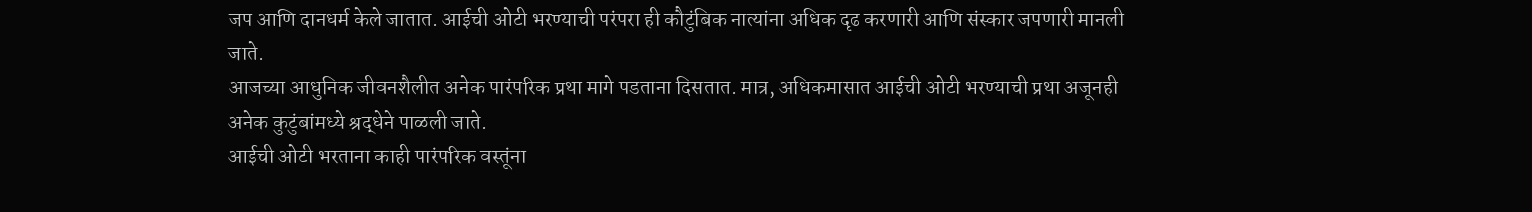जप आणि दानधर्म केले जातात. आईची ओटी भरण्याची परंपरा ही कौटुंबिक नात्यांना अधिक दृढ करणारी आणि संस्कार जपणारी मानली जाते.
आजच्या आधुनिक जीवनशैलीत अनेक पारंपरिक प्रथा मागे पडताना दिसतात. मात्र, अधिकमासात आईची ओटी भरण्याची प्रथा अजूनही अनेक कुटुंबांमध्ये श्रद्धेने पाळली जाते.
आईची ओटी भरताना काही पारंपरिक वस्तूंना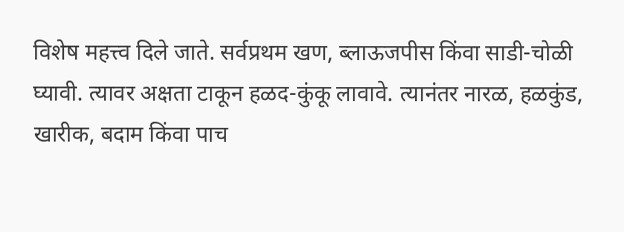विशेष महत्त्व दिले जाते. सर्वप्रथम खण, ब्लाऊजपीस किंवा साडी-चोळी घ्यावी. त्यावर अक्षता टाकून हळद-कुंकू लावावे. त्यानंतर नारळ, हळकुंड, खारीक, बदाम किंवा पाच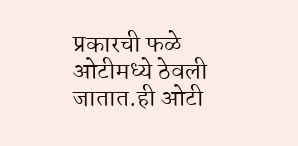प्रकारची फळे ओटीमध्ये ठेवली जातात.ही ओटी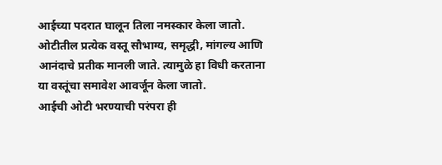आईच्या पदरात घालून तिला नमस्कार केला जातो. ओटीतील प्रत्येक वस्तू सौभाग्य, समृद्धी, मांगल्य आणि आनंदाचे प्रतीक मानली जाते. त्यामुळे हा विधी करताना या वस्तूंचा समावेश आवर्जून केला जातो.
आईची ओटी भरण्याची परंपरा ही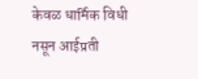केवळ धार्मिक विधी नसून आईप्रती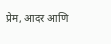प्रेम, आदर आणि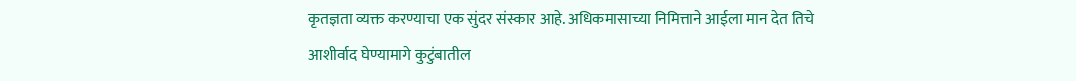कृतज्ञता व्यक्त करण्याचा एक सुंदर संस्कार आहे. अधिकमासाच्या निमित्ताने आईला मान देत तिचे आशीर्वाद घेण्यामागे कुटुंबातील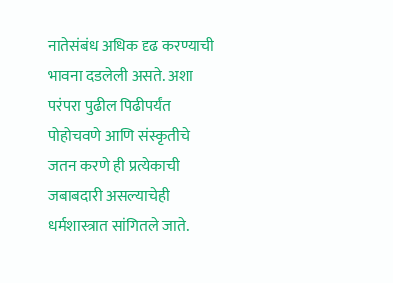नातेसंबंध अधिक दृढ करण्याची भावना दडलेली असते. अशा परंपरा पुढील पिढीपर्यंत पोहोचवणे आणि संस्कृतीचे जतन करणे ही प्रत्येकाची जबाबदारी असल्याचेही धर्मशास्त्रात सांगितले जाते.